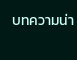บทความน่า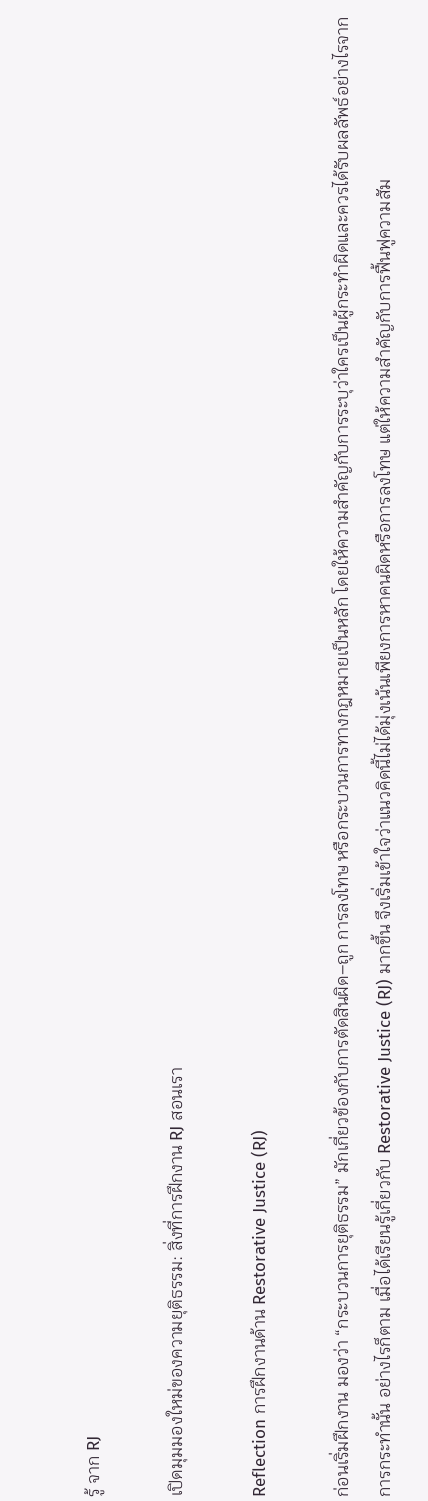รู้ จาก RJ

เปิดมุมมองใหม่ของความยุติธรรม: สิ่งที่การฝึกงาน RJ สอนเรา

Reflection การฝึกงานด้าน Restorative Justice (RJ)

ก่อนเริ่มฝึกงาน มองว่า “กระบวนการยุติธรรม” มักเกี่ยวข้องกับการตัดสินผิด–ถูก การลงโทษ หรือกระบวนการทางกฎหมายเป็นหลัก โดยให้ความสำคัญกับการระบุว่าใครเป็นผู้กระทำผิดและควรได้รับผลลัพธ์อย่างไรจากการกระทำนั้น อย่างไรก็ตาม เมื่อได้เรียนรู้เกี่ยวกับ Restorative Justice (RJ) มากขึ้น จึงเริ่มเข้าใจว่าแนวคิดนี้ไม่ได้มุ่งเน้นเพียงการหาคนผิดหรือการลงโทษ แต่ให้ความสำคัญกับการฟื้นฟูความสัม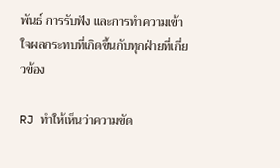พันธ์ การรับฟัง และการทำความเข้าใจผลกระทบที่เกิดขึ้นกับทุกฝ่ายที่เกี่ยวข้อง

RJ ทำให้เห็นว่าความขัด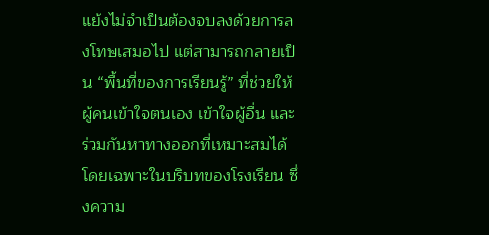แย้งไม่จำเป็นต้องจบลงด้วยการลงโทษเสมอไป แต่สามารถกลายเป็น “พื้นที่ของการเรียนรู้” ที่ช่วยให้ผู้คนเข้าใจตนเอง เข้าใจผู้อื่น และร่วมกันหาทางออกที่เหมาะสมได้ โดยเฉพาะในบริบทของโรงเรียน ซึ่งความ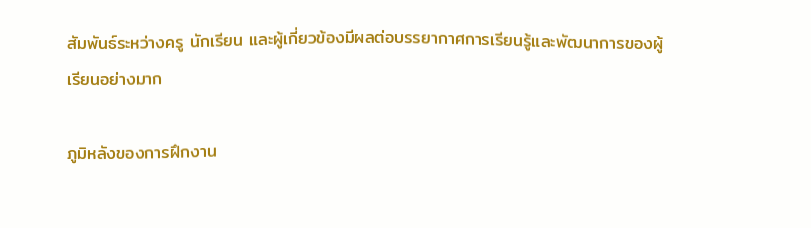สัมพันธ์ระหว่างครู นักเรียน และผู้เกี่ยวข้องมีผลต่อบรรยากาศการเรียนรู้และพัฒนาการของผู้เรียนอย่างมาก

ภูมิหลังของการฝึกงาน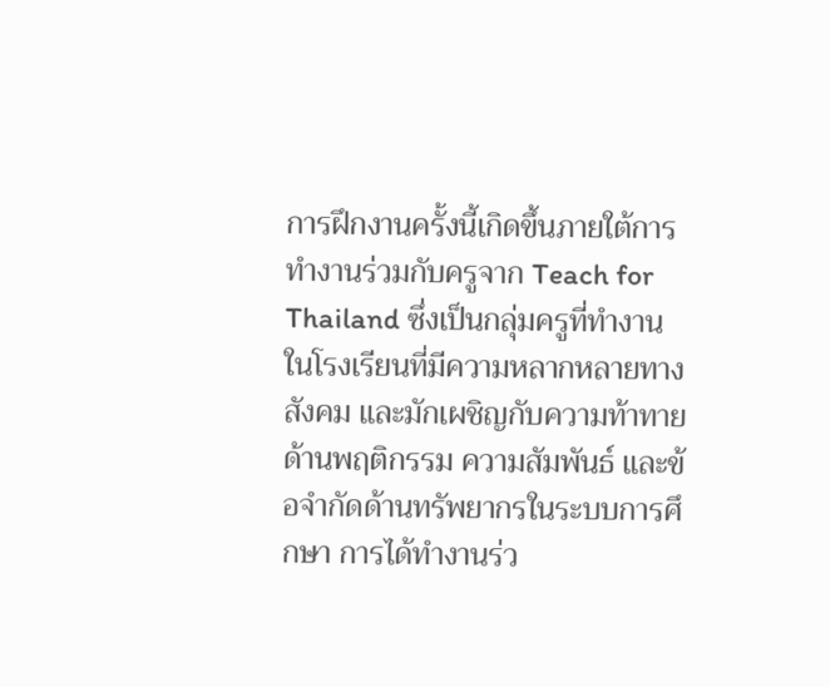การฝึกงานครั้งนี้เกิดขึ้นภายใต้การทำงานร่วมกับครูจาก Teach for Thailand ซึ่งเป็นกลุ่มครูที่ทำงานในโรงเรียนที่มีความหลากหลายทางสังคม และมักเผชิญกับความท้าทายด้านพฤติกรรม ความสัมพันธ์ และข้อจำกัดด้านทรัพยากรในระบบการศึกษา การได้ทำงานร่ว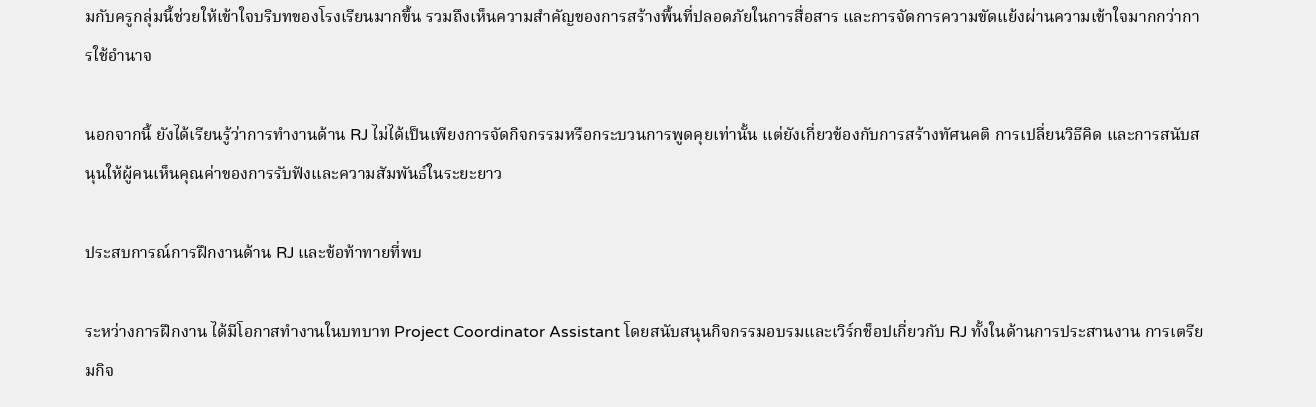มกับครูกลุ่มนี้ช่วยให้เข้าใจบริบทของโรงเรียนมากขึ้น รวมถึงเห็นความสำคัญของการสร้างพื้นที่ปลอดภัยในการสื่อสาร และการจัดการความขัดแย้งผ่านความเข้าใจมากกว่าการใช้อำนาจ

นอกจากนี้ ยังได้เรียนรู้ว่าการทำงานด้าน RJ ไม่ได้เป็นเพียงการจัดกิจกรรมหรือกระบวนการพูดคุยเท่านั้น แต่ยังเกี่ยวข้องกับการสร้างทัศนคติ การเปลี่ยนวิธีคิด และการสนับสนุนให้ผู้คนเห็นคุณค่าของการรับฟังและความสัมพันธ์ในระยะยาว

ประสบการณ์การฝึกงานด้าน RJ และข้อท้าทายที่พบ

ระหว่างการฝึกงาน ได้มีโอกาสทำงานในบทบาท Project Coordinator Assistant โดยสนับสนุนกิจกรรมอบรมและเวิร์กช็อปเกี่ยวกับ RJ ทั้งในด้านการประสานงาน การเตรียมกิจ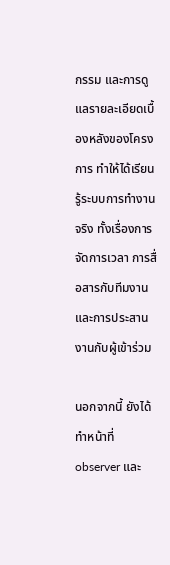กรรม และการดูแลรายละเอียดเบื้องหลังของโครงการ ทำให้ได้เรียนรู้ระบบการทำงานจริง ทั้งเรื่องการจัดการเวลา การสื่อสารกับทีมงาน และการประสานงานกับผู้เข้าร่วม

นอกจากนี้ ยังได้ทำหน้าที่ observer และ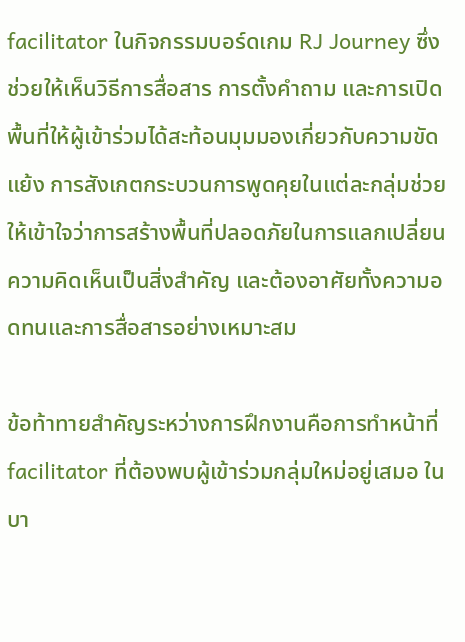facilitator ในกิจกรรมบอร์ดเกม RJ Journey ซึ่งช่วยให้เห็นวิธีการสื่อสาร การตั้งคำถาม และการเปิดพื้นที่ให้ผู้เข้าร่วมได้สะท้อนมุมมองเกี่ยวกับความขัดแย้ง การสังเกตกระบวนการพูดคุยในแต่ละกลุ่มช่วยให้เข้าใจว่าการสร้างพื้นที่ปลอดภัยในการแลกเปลี่ยนความคิดเห็นเป็นสิ่งสำคัญ และต้องอาศัยทั้งความอดทนและการสื่อสารอย่างเหมาะสม

ข้อท้าทายสำคัญระหว่างการฝึกงานคือการทำหน้าที่ facilitator ที่ต้องพบผู้เข้าร่วมกลุ่มใหม่อยู่เสมอ ในบา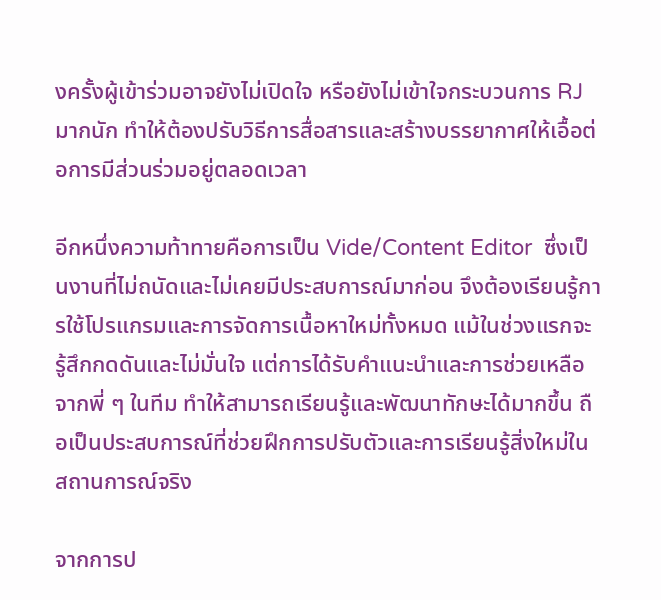งครั้งผู้เข้าร่วมอาจยังไม่เปิดใจ หรือยังไม่เข้าใจกระบวนการ RJ มากนัก ทำให้ต้องปรับวิธีการสื่อสารและสร้างบรรยากาศให้เอื้อต่อการมีส่วนร่วมอยู่ตลอดเวลา

อีกหนึ่งความท้าทายคือการเป็น Vide/Content Editor  ซึ่งเป็นงานที่ไม่ถนัดและไม่เคยมีประสบการณ์มาก่อน จึงต้องเรียนรู้การใช้โปรแกรมและการจัดการเนื้อหาใหม่ทั้งหมด แม้ในช่วงแรกจะรู้สึกกดดันและไม่มั่นใจ แต่การได้รับคำแนะนำและการช่วยเหลือจากพี่ ๆ ในทีม ทำให้สามารถเรียนรู้และพัฒนาทักษะได้มากขึ้น ถือเป็นประสบการณ์ที่ช่วยฝึกการปรับตัวและการเรียนรู้สิ่งใหม่ในสถานการณ์จริง

จากการป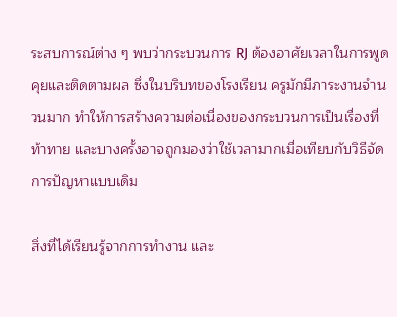ระสบการณ์ต่าง ๆ พบว่ากระบวนการ RJ ต้องอาศัยเวลาในการพูดคุยและติดตามผล ซึ่งในบริบทของโรงเรียน ครูมักมีภาระงานจำนวนมาก ทำให้การสร้างความต่อเนื่องของกระบวนการเป็นเรื่องที่ท้าทาย และบางครั้งอาจถูกมองว่าใช้เวลามากเมื่อเทียบกับวิธีจัดการปัญหาแบบเดิม

สิ่งที่ได้เรียนรู้จากการทำงาน และ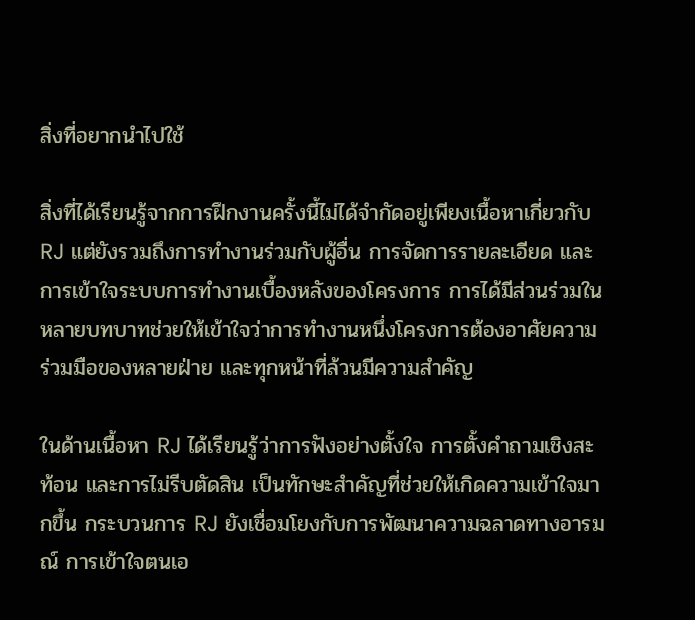สิ่งที่อยากนำไปใช้

สิ่งที่ได้เรียนรู้จากการฝึกงานครั้งนี้ไม่ได้จำกัดอยู่เพียงเนื้อหาเกี่ยวกับ RJ แต่ยังรวมถึงการทำงานร่วมกับผู้อื่น การจัดการรายละเอียด และการเข้าใจระบบการทำงานเบื้องหลังของโครงการ การได้มีส่วนร่วมในหลายบทบาทช่วยให้เข้าใจว่าการทำงานหนึ่งโครงการต้องอาศัยความร่วมมือของหลายฝ่าย และทุกหน้าที่ล้วนมีความสำคัญ

ในด้านเนื้อหา RJ ได้เรียนรู้ว่าการฟังอย่างตั้งใจ การตั้งคำถามเชิงสะท้อน และการไม่รีบตัดสิน เป็นทักษะสำคัญที่ช่วยให้เกิดความเข้าใจมากขึ้น กระบวนการ RJ ยังเชื่อมโยงกับการพัฒนาความฉลาดทางอารมณ์ การเข้าใจตนเอ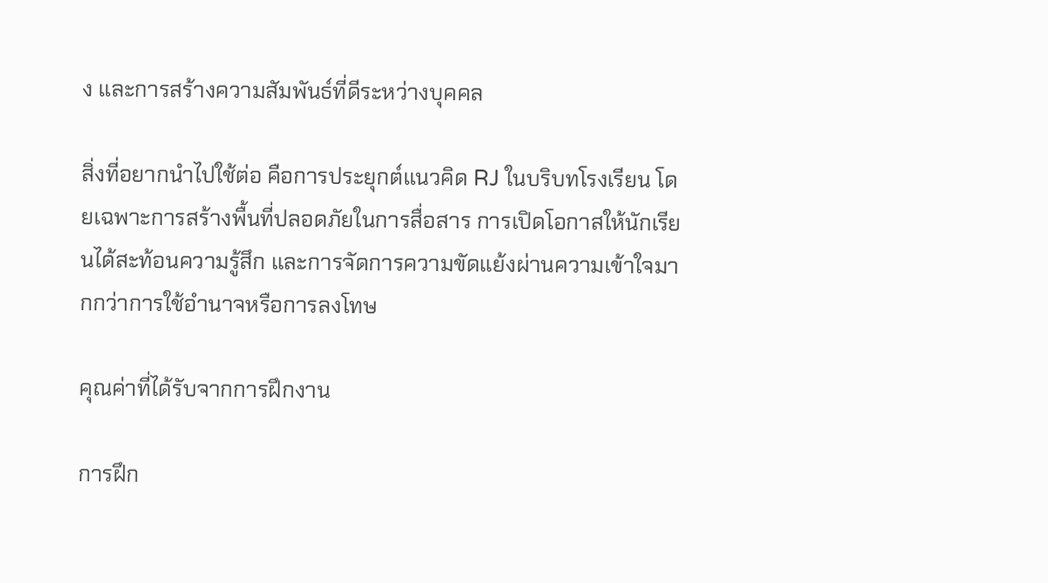ง และการสร้างความสัมพันธ์ที่ดีระหว่างบุคคล

สิ่งที่อยากนำไปใช้ต่อ คือการประยุกต์แนวคิด RJ ในบริบทโรงเรียน โดยเฉพาะการสร้างพื้นที่ปลอดภัยในการสื่อสาร การเปิดโอกาสให้นักเรียนได้สะท้อนความรู้สึก และการจัดการความขัดแย้งผ่านความเข้าใจมากกว่าการใช้อำนาจหรือการลงโทษ

คุณค่าที่ได้รับจากการฝึกงาน

การฝึก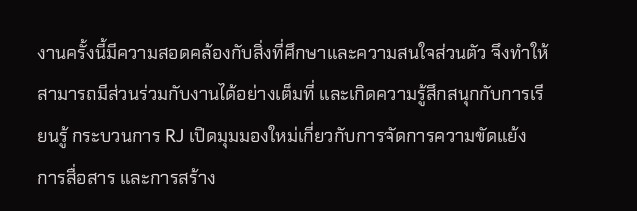งานครั้งนี้มีความสอดคล้องกับสิ่งที่ศึกษาและความสนใจส่วนตัว จึงทำให้สามารถมีส่วนร่วมกับงานได้อย่างเต็มที่ และเกิดความรู้สึกสนุกกับการเรียนรู้ กระบวนการ RJ เปิดมุมมองใหม่เกี่ยวกับการจัดการความขัดแย้ง การสื่อสาร และการสร้าง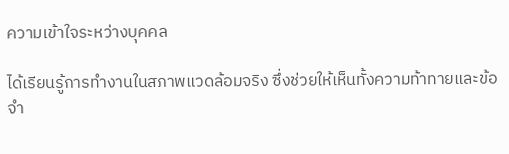ความเข้าใจระหว่างบุคคล

ได้เรียนรู้การทำงานในสภาพแวดล้อมจริง ซึ่งช่วยให้เห็นทั้งความท้าทายและข้อจำ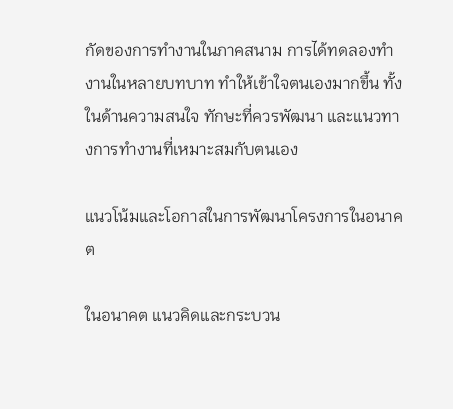กัดของการทำงานในภาคสนาม การได้ทดลองทำงานในหลายบทบาท ทำให้เข้าใจตนเองมากขึ้น ทั้งในด้านความสนใจ ทักษะที่ควรพัฒนา และแนวทางการทำงานที่เหมาะสมกับตนเอง

แนวโน้มและโอกาสในการพัฒนาโครงการในอนาคต

ในอนาคต แนวคิดและกระบวน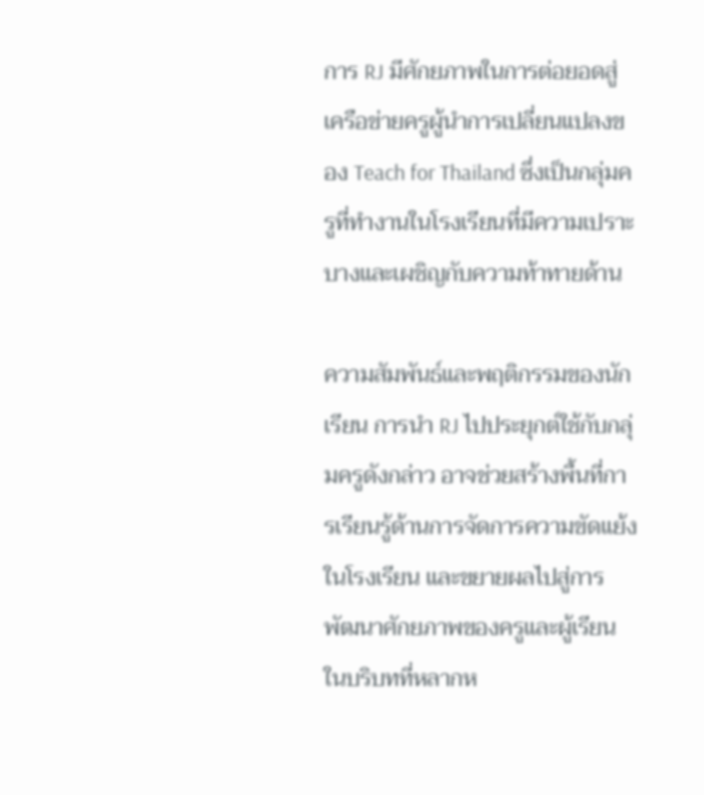การ RJ มีศักยภาพในการต่อยอดสู่เครือข่ายครูผู้นำการเปลี่ยนแปลงของ Teach for Thailand ซึ่งเป็นกลุ่มครูที่ทำงานในโรงเรียนที่มีความเปราะบางและเผชิญกับความท้าทายด้าน

ความสัมพันธ์และพฤติกรรมของนักเรียน การนำ RJ ไปประยุกต์ใช้กับกลุ่มครูดังกล่าว อาจช่วยสร้างพื้นที่การเรียนรู้ด้านการจัดการความขัดแย้งในโรงเรียน และขยายผลไปสู่การพัฒนาศักยภาพของครูและผู้เรียนในบริบทที่หลากห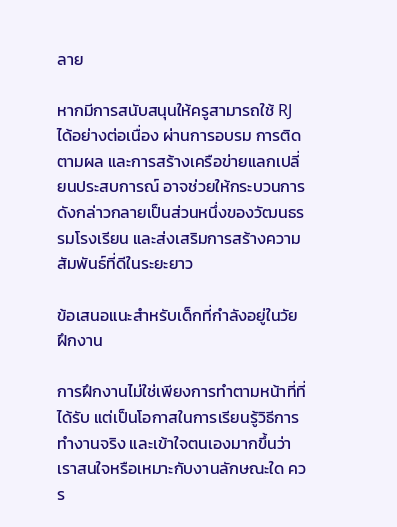ลาย

หากมีการสนับสนุนให้ครูสามารถใช้ RJ ได้อย่างต่อเนื่อง ผ่านการอบรม การติดตามผล และการสร้างเครือข่ายแลกเปลี่ยนประสบการณ์ อาจช่วยให้กระบวนการดังกล่าวกลายเป็นส่วนหนึ่งของวัฒนธรรมโรงเรียน และส่งเสริมการสร้างความสัมพันธ์ที่ดีในระยะยาว

ข้อเสนอแนะสำหรับเด็กที่กำลังอยู่ในวัยฝึกงาน

การฝึกงานไม่ใช่เพียงการทำตามหน้าที่ที่ได้รับ แต่เป็นโอกาสในการเรียนรู้วิธีการทำงานจริง และเข้าใจตนเองมากขึ้นว่าเราสนใจหรือเหมาะกับงานลักษณะใด ควร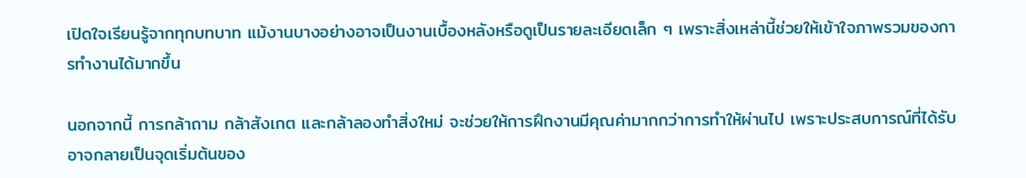เปิดใจเรียนรู้จากทุกบทบาท แม้งานบางอย่างอาจเป็นงานเบื้องหลังหรือดูเป็นรายละเอียดเล็ก ๆ เพราะสิ่งเหล่านี้ช่วยให้เข้าใจภาพรวมของการทำงานได้มากขึ้น

นอกจากนี้ การกล้าถาม กล้าสังเกต และกล้าลองทำสิ่งใหม่ จะช่วยให้การฝึกงานมีคุณค่ามากกว่าการทำให้ผ่านไป เพราะประสบการณ์ที่ได้รับอาจกลายเป็นจุดเริ่มต้นของ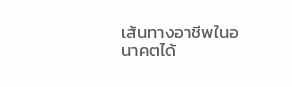เส้นทางอาชีพในอนาคตได้